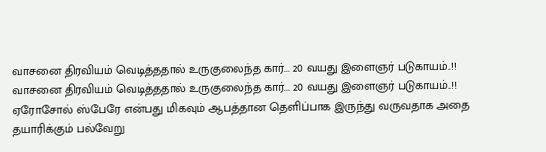வாசனை திரவியம் வெடித்ததால் உருகுலைந்த கார்... 20 வயது இளைஞர் படுகாயம்..!!
வாசனை திரவியம் வெடித்ததால் உருகுலைந்த கார்... 20 வயது இளைஞர் படுகாயம்..!!
ஏரோசோல் ஸ்பேரே என்பது மிகவும் ஆபத்தான தெளிப்பாக இருந்து வருவதாக அதை தயாரிக்கும் பல்வேறு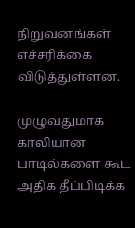நிறுவனங்கள் எச்சரிக்கை விடுத்துள்ளன.

முழுவதுமாக காலியான பாடில்களை கூட அதிக தீப்பிடிக்க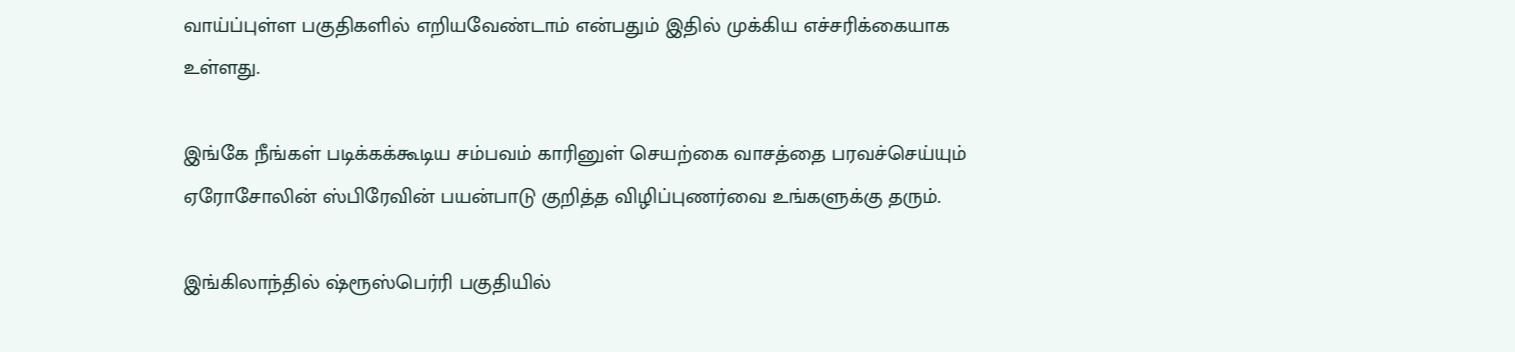வாய்ப்புள்ள பகுதிகளில் எறியவேண்டாம் என்பதும் இதில் முக்கிய எச்சரிக்கையாக உள்ளது.

இங்கே நீங்கள் படிக்கக்கூடிய சம்பவம் காரினுள் செயற்கை வாசத்தை பரவச்செய்யும் ஏரோசோலின் ஸ்பிரேவின் பயன்பாடு குறித்த விழிப்புணர்வை உங்களுக்கு தரும்.

இங்கிலாந்தில் ஷ்ரூஸ்பெர்ரி பகுதியில்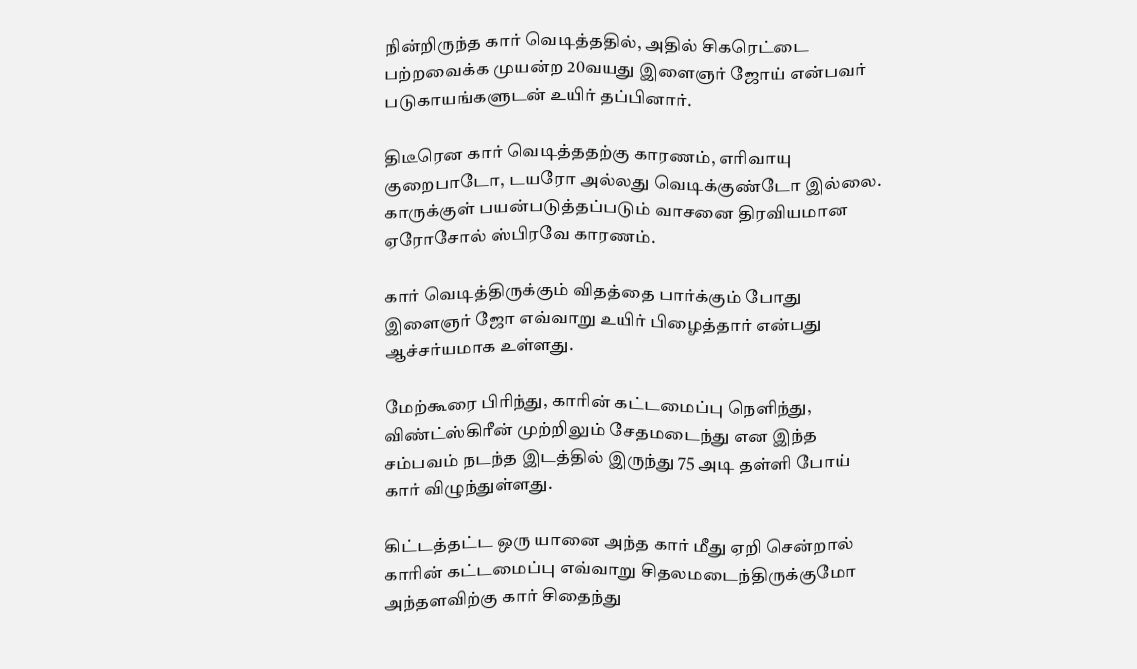நின்றிருந்த கார் வெடித்ததில், அதில் சிகரெட்டை பற்றவைக்க முயன்ற 20வயது இளைஞர் ஜோய் என்பவர் படுகாயங்களுடன் உயிர் தப்பினார்.

திடீரென கார் வெடித்ததற்கு காரணம், எரிவாயு குறைபாடோ, டயரோ அல்லது வெடிக்குண்டோ இல்லை. காருக்குள் பயன்படுத்தப்படும் வாசனை திரவியமான ஏரோசோல் ஸ்பிரவே காரணம்.

கார் வெடித்திருக்கும் விதத்தை பார்க்கும் போது இளைஞர் ஜோ எவ்வாறு உயிர் பிழைத்தார் என்பது ஆச்சர்யமாக உள்ளது.

மேற்கூரை பிரிந்து, காரின் கட்டமைப்பு நெளிந்து, விண்ட்ஸ்கிரீன் முற்றிலும் சேதமடைந்து என இந்த சம்பவம் நடந்த இடத்தில் இருந்து 75 அடி தள்ளி போய் கார் விழுந்துள்ளது.

கிட்டத்தட்ட ஒரு யானை அந்த கார் மீது ஏறி சென்றால் காரின் கட்டமைப்பு எவ்வாறு சிதலமடைந்திருக்குமோ அந்தளவிற்கு கார் சிதைந்து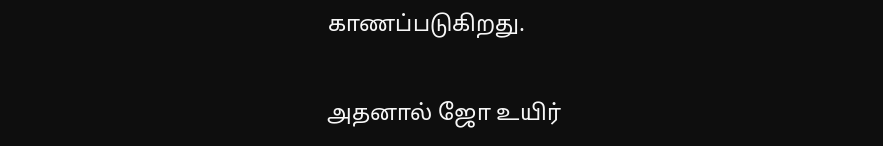காணப்படுகிறது.

அதனால் ஜோ உயிர்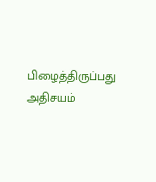பிழைத்திருப்பது அதிசயம்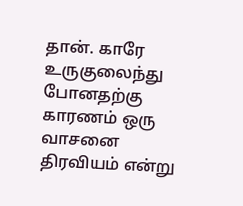தான். காரே உருகுலைந்து போனதற்கு காரணம் ஒரு வாசனை திரவியம் என்று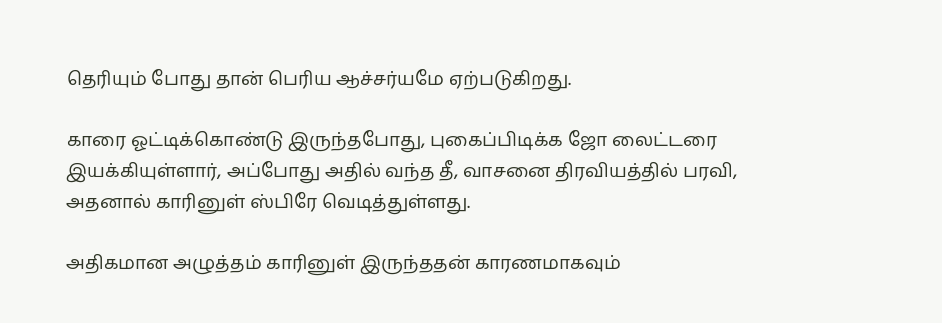தெரியும் போது தான் பெரிய ஆச்சர்யமே ஏற்படுகிறது.

காரை ஓட்டிக்கொண்டு இருந்தபோது, புகைப்பிடிக்க ஜோ லைட்டரை இயக்கியுள்ளார், அப்போது அதில் வந்த தீ, வாசனை திரவியத்தில் பரவி, அதனால் காரினுள் ஸ்பிரே வெடித்துள்ளது.

அதிகமான அழுத்தம் காரினுள் இருந்ததன் காரணமாகவும்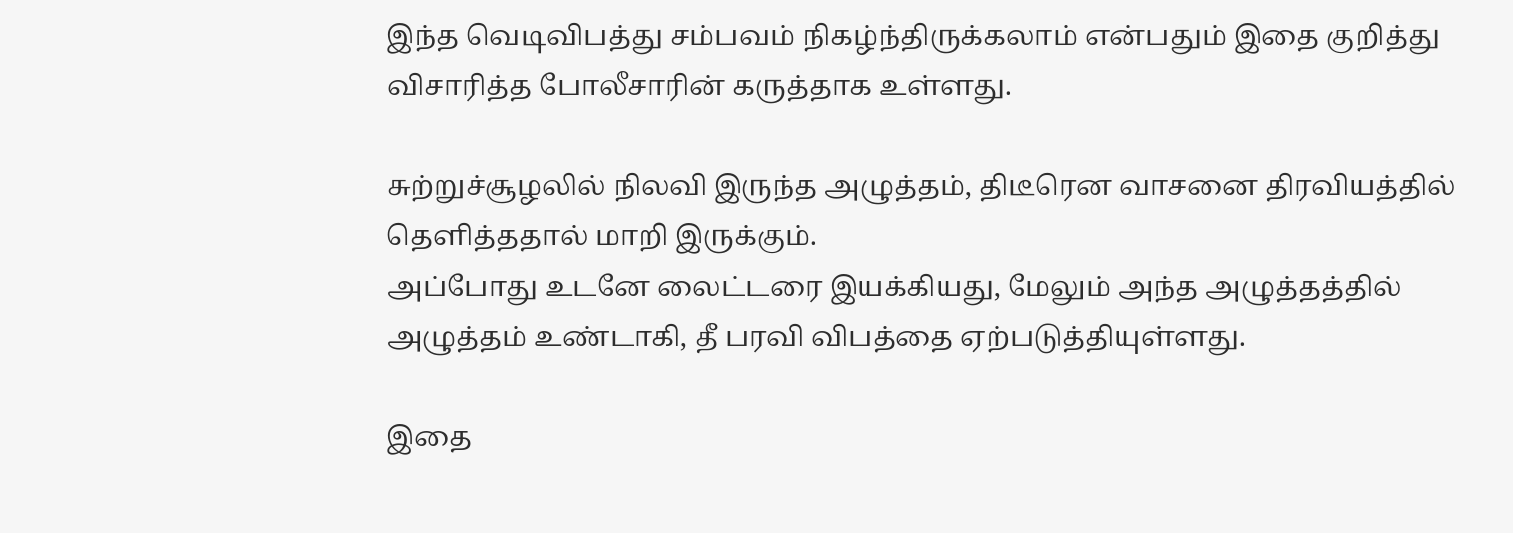இந்த வெடிவிபத்து சம்பவம் நிகழ்ந்திருக்கலாம் என்பதும் இதை குறித்து விசாரித்த போலீசாரின் கருத்தாக உள்ளது.

சுற்றுச்சூழலில் நிலவி இருந்த அழுத்தம், திடீரென வாசனை திரவியத்தில் தெளித்ததால் மாறி இருக்கும்.
அப்போது உடனே லைட்டரை இயக்கியது, மேலும் அந்த அழுத்தத்தில் அழுத்தம் உண்டாகி, தீ பரவி விபத்தை ஏற்படுத்தியுள்ளது.

இதை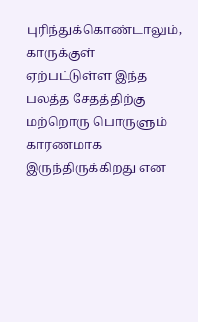புரிந்துக்கொண்டாலும், காருக்குள் ஏற்பட்டுள்ள இந்த பலத்த சேதத்திற்கு மற்றொரு பொருளும் காரணமாக இருந்திருக்கிறது என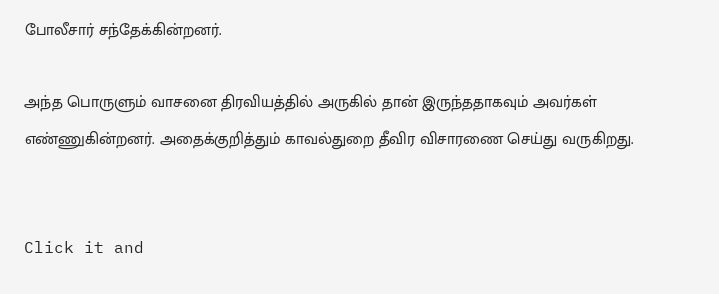போலீசார் சந்தேக்கின்றனர்.

அந்த பொருளும் வாசனை திரவியத்தில் அருகில் தான் இருந்ததாகவும் அவர்கள் எண்ணுகின்றனர். அதைக்குறித்தும் காவல்துறை தீவிர விசாரணை செய்து வருகிறது.


Click it and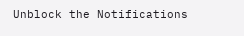Unblock the Notifications